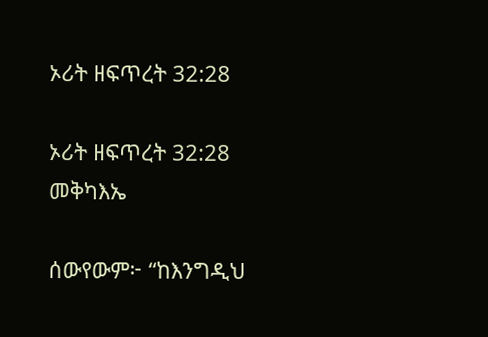ኦሪት ዘፍጥረት 32:28

ኦሪት ዘፍጥረት 32:28 መቅካእኤ

ሰውየውም፦ “ከእንግዲህ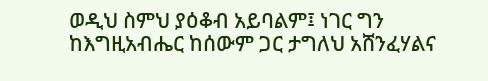ወዲህ ስምህ ያዕቆብ አይባልም፤ ነገር ግን ከእግዚአብሔር ከሰውም ጋር ታግለህ አሸንፈሃልና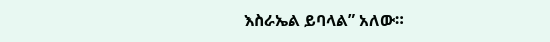እስራኤል ይባላል” አለው።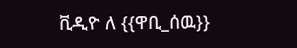ቪዲዮ ለ {{ዋቢ_ሰዉ}}